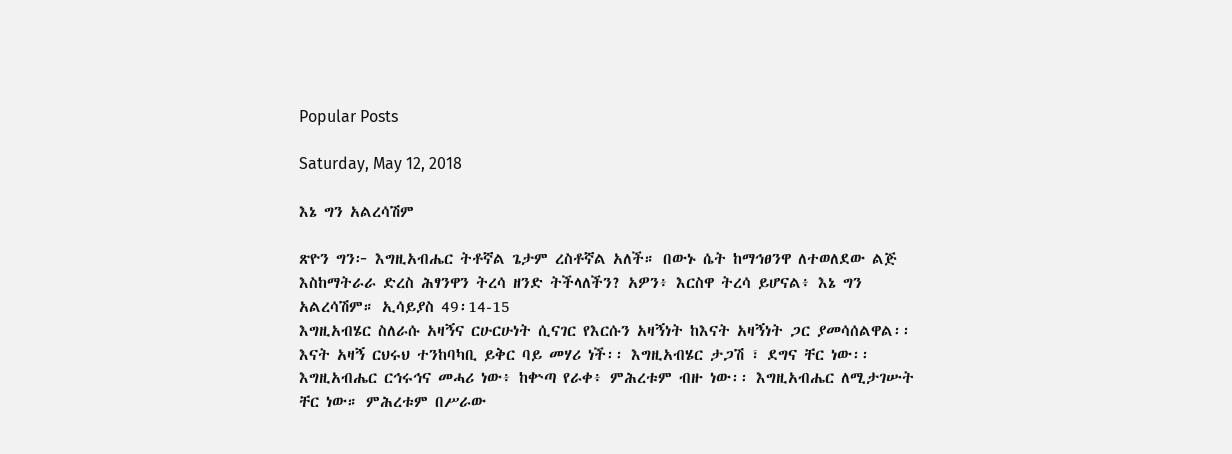Popular Posts

Saturday, May 12, 2018

እኔ ግን አልረሳሽም

ጽዮን ግን፦ እግዚአብሔር ትቶኛል ጌታም ረስቶኛል አለች። በውኑ ሴት ከማኅፀንዋ ለተወለደው ልጅ እስከማትራራ ድረስ ሕፃንዋን ትረሳ ዘንድ ትችላለችን? አዎን፥ እርስዋ ትረሳ ይሆናል፥ እኔ ግን አልረሳሽም። ኢሳይያስ 49፡14-15
እግዚአብሄር ስለራሱ አዛኝና ርሁርሁነት ሲናገር የእርሱን አዛኝነት ከእናት አዛኝነት ጋር ያመሳሰልዋል፡፡
እናት አዛኝ ርህሩህ ተንከባካቢ ይቅር ባይ መሃሪ ነች፡፡ እግዚአብሄር ታጋሽ ፣ ደግና ቸር ነው፡፡
እግዚአብሔር ርኅሩኅና መሓሪ ነው፥ ከቍጣ የራቀ፥ ምሕረቱም ብዙ ነው፡፡ እግዚአብሔር ለሚታገሡት ቸር ነው። ምሕረቱም በሥራው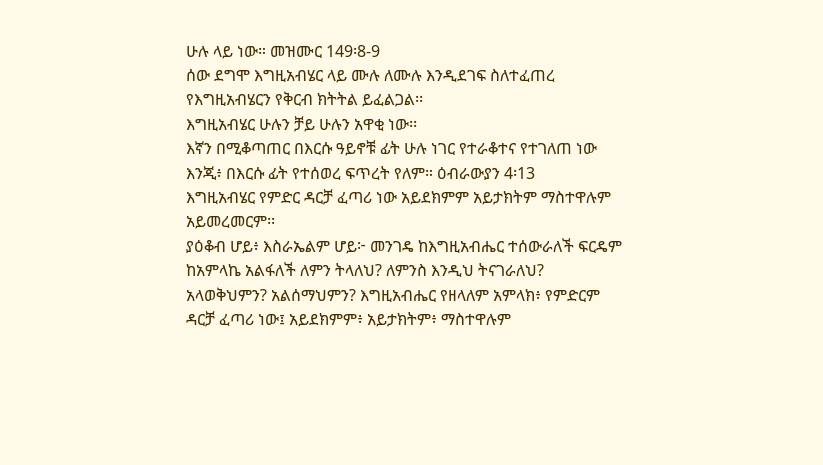ሁሉ ላይ ነው። መዝሙር 149፡8-9
ሰው ደግሞ እግዚአብሄር ላይ ሙሉ ለሙሉ እንዲደገፍ ስለተፈጠረ የእግዚአብሄርን የቅርብ ክትትል ይፈልጋል፡፡
እግዚአብሄር ሁሉን ቻይ ሁሉን አዋቂ ነው፡፡
እኛን በሚቆጣጠር በእርሱ ዓይኖቹ ፊት ሁሉ ነገር የተራቆተና የተገለጠ ነው እንጂ፥ በእርሱ ፊት የተሰወረ ፍጥረት የለም። ዕብራውያን 4፡13
እግዚአብሄር የምድር ዳርቻ ፈጣሪ ነው አይደክምም አይታክትም ማስተዋሉም አይመረመርም፡፡
ያዕቆብ ሆይ፥ እስራኤልም ሆይ፦ መንገዴ ከእግዚአብሔር ተሰውራለች ፍርዴም ከአምላኬ አልፋለች ለምን ትላለህ? ለምንስ እንዲህ ትናገራለህ? አላወቅህምን? አልሰማህምን? እግዚአብሔር የዘላለም አምላክ፥ የምድርም ዳርቻ ፈጣሪ ነው፤ አይደክምም፥ አይታክትም፥ ማስተዋሉም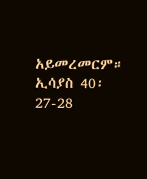አይመረመርም። ኢሳያስ 40፡27-28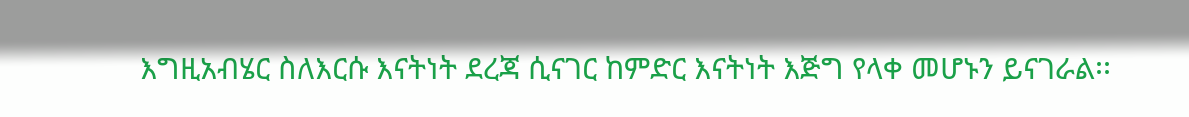እግዚአብሄር ስለእርሱ እናትነት ደረጃ ሲናገር ከምድር እናትነት እጅግ የላቀ መሆኑን ይናገራል፡፡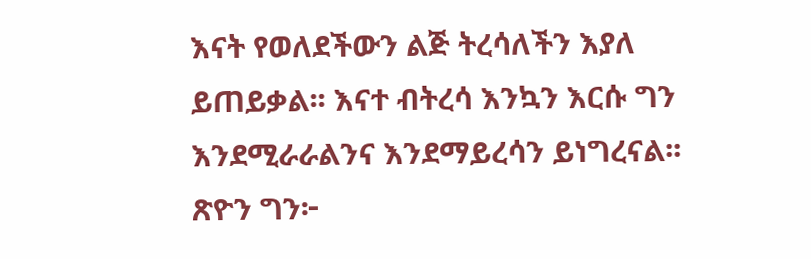እናት የወለደችውን ልጅ ትረሳለችን እያለ ይጠይቃል፡፡ እናተ ብትረሳ እንኳን እርሱ ግን እንደሚራራልንና እንደማይረሳን ይነግረናል፡፡
ጽዮን ግን፦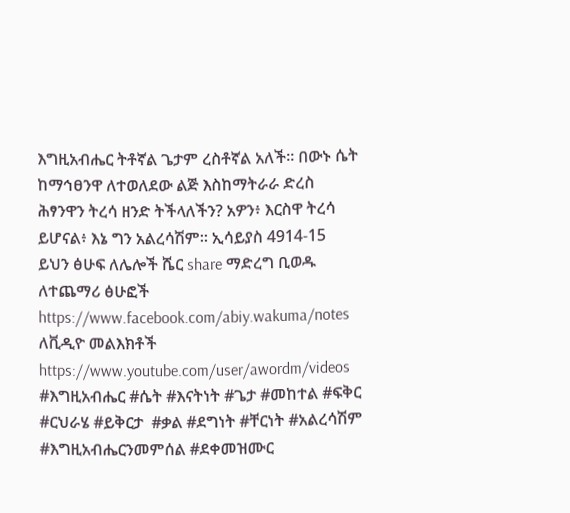እግዚአብሔር ትቶኛል ጌታም ረስቶኛል አለች። በውኑ ሴት ከማኅፀንዋ ለተወለደው ልጅ እስከማትራራ ድረስ ሕፃንዋን ትረሳ ዘንድ ትችላለችን? አዎን፥ እርስዋ ትረሳ ይሆናል፥ እኔ ግን አልረሳሽም። ኢሳይያስ 4914-15
ይህን ፅሁፍ ለሌሎች ሼር share ማድረግ ቢወዱ
ለተጨማሪ ፅሁፎች https://www.facebook.com/abiy.wakuma/notes
ለቪዲዮ መልእክቶች https://www.youtube.com/user/awordm/videos
#እግዚአብሔር #ሴት #እናትነት #ጌታ #መከተል #ፍቅር #ርህራሄ #ይቅርታ  #ቃል #ደግነት #ቸርነት #አልረሳሽም #እግዚአብሔርንመምሰል #ደቀመዝሙር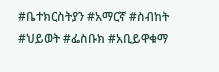#ቤተክርስትያን #አማርኛ #ስብከት  #ህይወት #ፌስቡክ #አቢይዋቁማ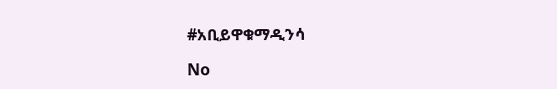#አቢይዋቁማዲንሳ

No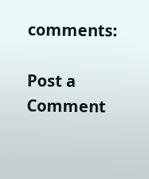comments:

Post a Comment